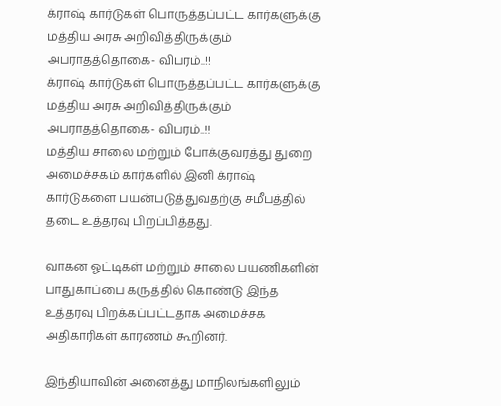க்ராஷ் கார்டுகள் பொருத்தப்பட்ட கார்களுக்கு மத்திய அரசு அறிவித்திருக்கும் அபராதத்தொகை- விபரம்..!!
க்ராஷ் கார்டுகள் பொருத்தப்பட்ட கார்களுக்கு மத்திய அரசு அறிவித்திருக்கும் அபராதத்தொகை- விபரம்..!!
மத்திய சாலை மற்றும் போக்குவரத்து துறை அமைச்சகம் கார்களில் இனி க்ராஷ் கார்டுகளை பயன்படுத்துவதற்கு சமீபத்தில் தடை உத்தரவு பிறப்பித்தது.

வாகன ஓட்டிகள் மற்றும் சாலை பயணிகளின் பாதுகாப்பை கருத்தில் கொண்டு இந்த உத்தரவு பிறக்கப்பட்டதாக அமைச்சக அதிகாரிகள் காரணம் கூறினர்.

இந்தியாவின் அனைத்து மாநிலங்களிலும்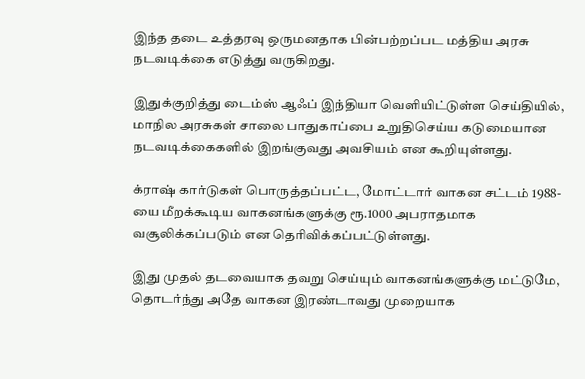இந்த தடை உத்தரவு ஒருமனதாக பின்பற்றப்பட மத்திய அரசு நடவடிக்கை எடுத்து வருகிறது.

இதுக்குறித்து டைம்ஸ் ஆஃப் இந்தியா வெளியிட்டுள்ள செய்தியில், மாநில அரசுகள் சாலை பாதுகாப்பை உறுதிசெய்ய கடுமையான நடவடிக்கைகளில் இறங்குவது அவசியம் என கூறியுள்ளது.

க்ராஷ் கார்டுகள் பொருத்தப்பட்ட, மோட்டார் வாகன சட்டம் 1988-யை மீறக்கூடிய வாகனங்களுக்கு ரூ.1000 அபராதமாக வசூலிக்கப்படும் என தெரிவிக்கப்பட்டுள்ளது.

இது முதல் தடவையாக தவறு செய்யும் வாகனங்களுக்கு மட்டுமே, தொடர்ந்து அதே வாகன இரண்டாவது முறையாக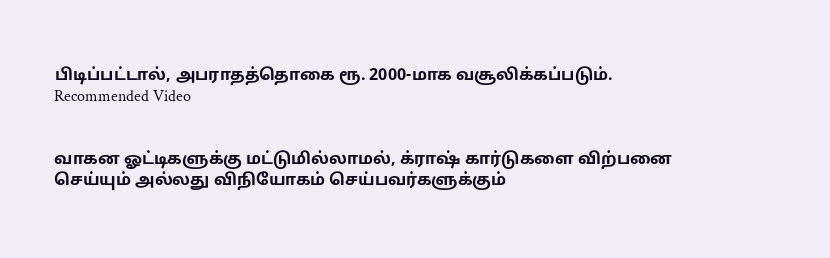பிடிப்பட்டால், அபராதத்தொகை ரூ. 2000-மாக வசூலிக்கப்படும்.
Recommended Video


வாகன ஓட்டிகளுக்கு மட்டுமில்லாமல், க்ராஷ் கார்டுகளை விற்பனை செய்யும் அல்லது விநியோகம் செய்பவர்களுக்கும்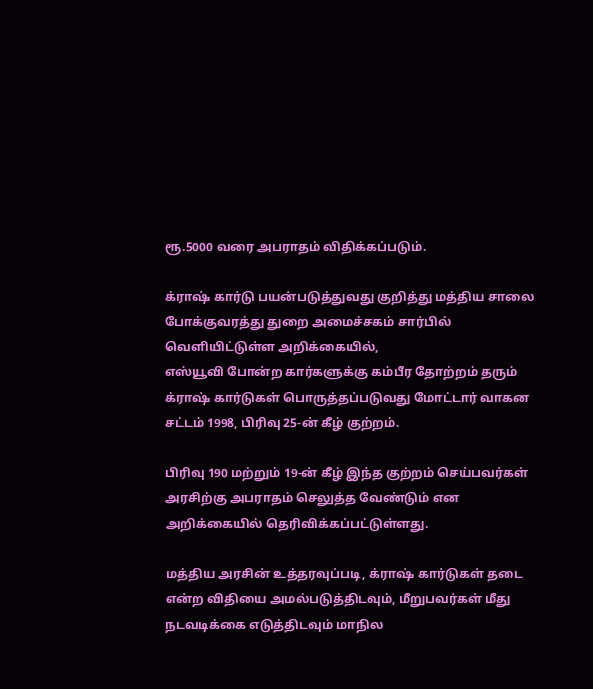ரூ.5000 வரை அபராதம் விதிக்கப்படும்.

க்ராஷ் கார்டு பயன்படுத்துவது குறித்து மத்திய சாலை போக்குவரத்து துறை அமைச்சகம் சார்பில் வெளியிட்டுள்ள அறிக்கையில்,
எஸ்யூவி போன்ற கார்களுக்கு கம்பீர தோற்றம் தரும் க்ராஷ் கார்டுகள் பொருத்தப்படுவது மோட்டார் வாகன சட்டம் 1998, பிரிவு 25-ன் கீழ் குற்றம்.

பிரிவு 190 மற்றும் 19-ன் கீழ் இந்த குற்றம் செய்பவர்கள் அரசிற்கு அபராதம் செலுத்த வேண்டும் என அறிக்கையில் தெரிவிக்கப்பட்டுள்ளது.

மத்திய அரசின் உத்தரவுப்படி, க்ராஷ் கார்டுகள் தடை என்ற விதியை அமல்படுத்திடவும், மீறுபவர்கள் மீது நடவடிக்கை எடுத்திடவும் மாநில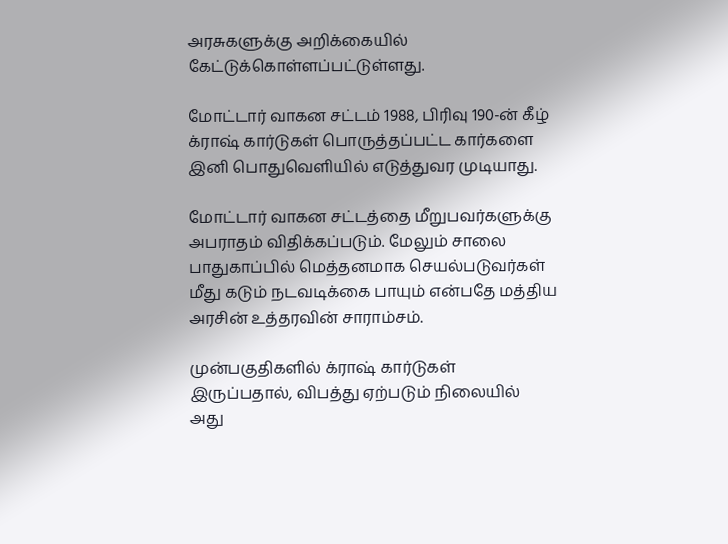அரசுகளுக்கு அறிக்கையில் கேட்டுக்கொள்ளப்பட்டுள்ளது.

மோட்டார் வாகன சட்டம் 1988, பிரிவு 190-ன் கீழ் க்ராஷ் கார்டுகள் பொருத்தப்பட்ட கார்களை இனி பொதுவெளியில் எடுத்துவர முடியாது.

மோட்டார் வாகன சட்டத்தை மீறுபவர்களுக்கு அபராதம் விதிக்கப்படும். மேலும் சாலை பாதுகாப்பில் மெத்தனமாக செயல்படுவர்கள் மீது கடும் நடவடிக்கை பாயும் என்பதே மத்திய அரசின் உத்தரவின் சாராம்சம்.

முன்பகுதிகளில் க்ராஷ் கார்டுகள் இருப்பதால், விபத்து ஏற்படும் நிலையில் அது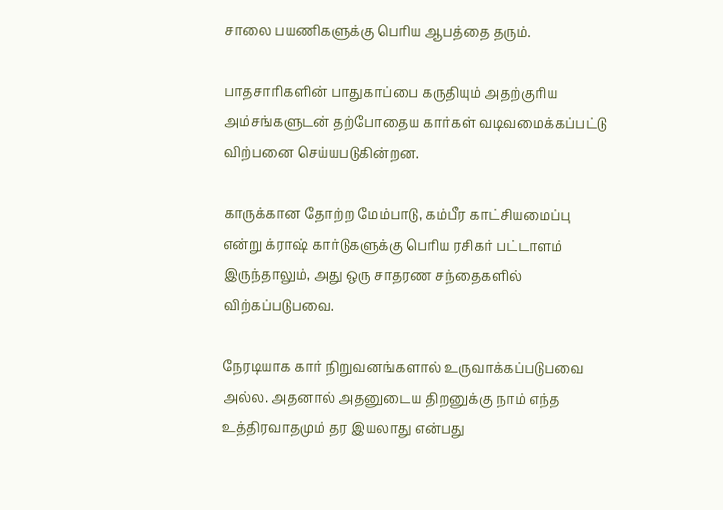சாலை பயணிகளுக்கு பெரிய ஆபத்தை தரும்.

பாதசாரிகளின் பாதுகாப்பை கருதியும் அதற்குரிய அம்சங்களுடன் தற்போதைய கார்கள் வடிவமைக்கப்பட்டு விற்பனை செய்யபடுகின்றன.

காருக்கான தோற்ற மேம்பாடு, கம்பீர காட்சியமைப்பு என்று க்ராஷ் கார்டுகளுக்கு பெரிய ரசிகர் பட்டாளம் இருந்தாலும், அது ஒரு சாதரண சந்தைகளில் விற்கப்படுபவை.

நேரடியாக கார் நிறுவனங்களால் உருவாக்கப்படுபவை அல்ல. அதனால் அதனுடைய திறனுக்கு நாம் எந்த உத்திரவாதமும் தர இயலாது என்பது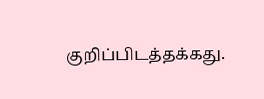குறிப்பிடத்தக்கது.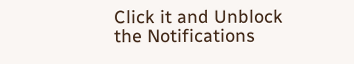Click it and Unblock the Notifications